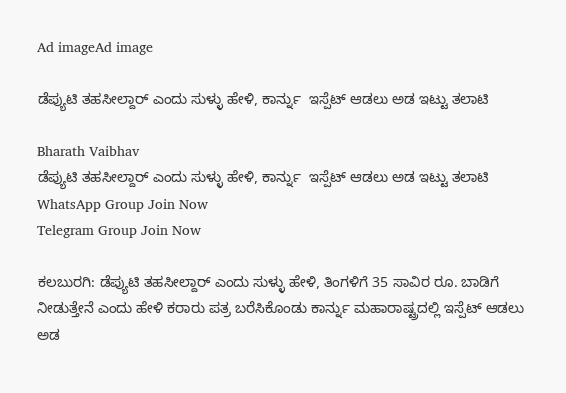Ad imageAd image

ಡೆಪ್ಯುಟಿ ತಹಸೀಲ್ದಾರ್ ಎಂದು ಸುಳ್ಳು ಹೇಳಿ, ಕಾರ್ನ್ನು  ಇಸ್ಪೆಟ್ ಆಡಲು ಅಡ ಇಟ್ಟು ತಲಾಟಿ

Bharath Vaibhav
ಡೆಪ್ಯುಟಿ ತಹಸೀಲ್ದಾರ್ ಎಂದು ಸುಳ್ಳು ಹೇಳಿ, ಕಾರ್ನ್ನು  ಇಸ್ಪೆಟ್ ಆಡಲು ಅಡ ಇಟ್ಟು ತಲಾಟಿ
WhatsApp Group Join Now
Telegram Group Join Now

ಕಲಬುರಗಿ: ಡೆಪ್ಯುಟಿ ತಹಸೀಲ್ದಾರ್ ಎಂದು ಸುಳ್ಳು ಹೇಳಿ, ತಿಂಗಳಿಗೆ 35 ಸಾವಿರ ರೂ. ಬಾಡಿಗೆ ನೀಡುತ್ತೇನೆ ಎಂದು ಹೇಳಿ ಕರಾರು ಪತ್ರ ಬರೆಸಿಕೊಂಡು ಕಾರ್ನ್ನು ಮಹಾರಾಷ್ಟ್ರದಲ್ಲಿ ಇಸ್ಪೆಟ್ ಆಡಲು ಅಡ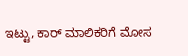ಇಟ್ಟು, ಕಾರ್ ಮಾಲಿಕರಿಗೆ ಮೋಸ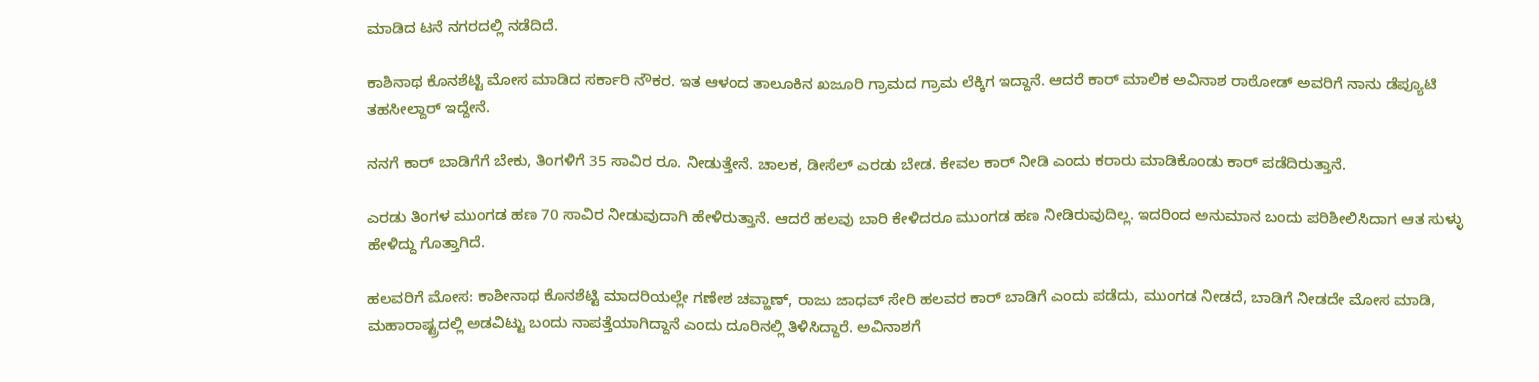ಮಾಡಿದ ಟನೆ ನಗರದಲ್ಲಿ ನಡೆದಿದೆ.

ಕಾಶಿನಾಥ ಕೊನಶೆಟ್ಟಿ ಮೋಸ ಮಾಡಿದ ಸರ್ಕಾರಿ ನೌಕರ. ಇತ ಆಳಂದ ತಾಲೂಕಿನ ಖಜೂರಿ ಗ್ರಾಮದ ಗ್ರಾಮ ಲೆಕ್ಕಿಗ ಇದ್ದಾನೆ. ಆದರೆ ಕಾರ್ ಮಾಲಿಕ ಅವಿನಾಶ ರಾಠೋಡ್ ಅವರಿಗೆ ನಾನು ಡೆಪ್ಯೂಟಿ ತಹಸೀಲ್ದಾರ್ ಇದ್ದೇನೆ.

ನನಗೆ ಕಾರ್ ಬಾಡಿಗೆಗೆ ಬೇಕು, ತಿಂಗಳಿಗೆ 35 ಸಾವಿರ ರೂ. ನೀಡುತ್ತೇನೆ. ಚಾಲಕ, ಡೀಸೆಲ್ ಎರಡು ಬೇಡ. ಕೇವಲ ಕಾರ್ ನೀಡಿ ಎಂದು ಕರಾರು ಮಾಡಿಕೊಂಡು ಕಾರ್ ಪಡೆದಿರುತ್ತಾನೆ.

ಎರಡು ತಿಂಗಳ ಮುಂಗಡ ಹಣ 70 ಸಾವಿರ ನೀಡುವುದಾಗಿ ಹೇಳಿರುತ್ತಾನೆ. ಆದರೆ ಹಲವು ಬಾರಿ ಕೇಳಿದರೂ ಮುಂಗಡ ಹಣ ನೀಡಿರುವುದಿಲ್ಲ. ಇದರಿಂದ ಅನುಮಾನ ಬಂದು ಪರಿಶೀಲಿಸಿದಾಗ ಆತ ಸುಳ್ಳು ಹೇಳಿದ್ದು ಗೊತ್ತಾಗಿದೆ.

ಹಲವರಿಗೆ ಮೋಸ: ಕಾಶೀನಾಥ ಕೊನಶೆಟ್ಟಿ ಮಾದರಿಯಲ್ಲೇ ಗಣೇಶ ಚವ್ಹಾಣ್, ರಾಜು ಜಾಧವ್ ಸೇರಿ ಹಲವರ ಕಾರ್ ಬಾಡಿಗೆ ಎಂದು ಪಡೆದು, ಮುಂಗಡ ನೀಡದೆ, ಬಾಡಿಗೆ ನೀಡದೇ ಮೋಸ ಮಾಡಿ, ಮಹಾರಾಷ್ಟ್ರದಲ್ಲಿ ಅಡವಿಟ್ಟು ಬಂದು ನಾಪತ್ತೆಯಾಗಿದ್ದಾನೆ ಎಂದು ದೂರಿನಲ್ಲಿ ತಿಳಿಸಿದ್ದಾರೆ. ಅವಿನಾಶಗೆ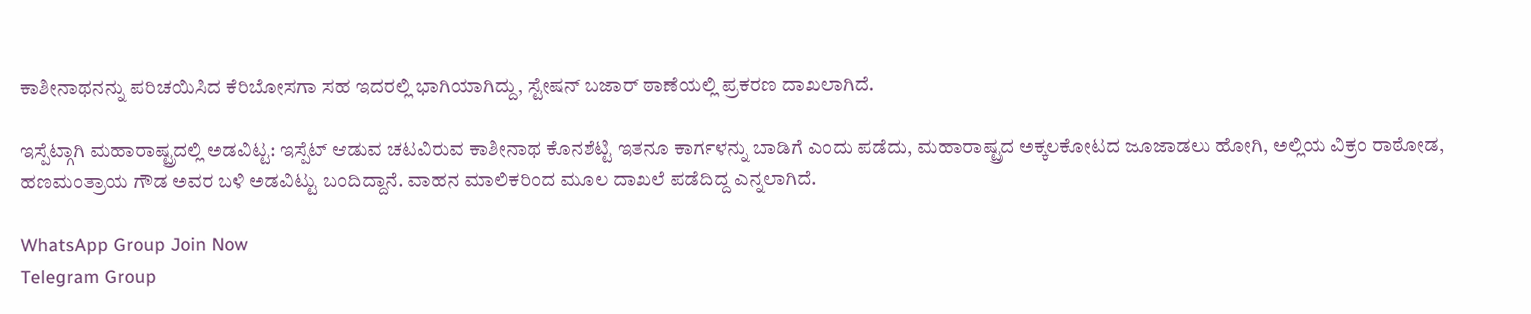ಕಾಶೀನಾಥನನ್ನು ಪರಿಚಯಿಸಿದ ಕೆರಿಬೋಸಗಾ ಸಹ ಇದರಲ್ಲಿ ಭಾಗಿಯಾಗಿದ್ದು, ಸ್ಟೇಷನ್ ಬಜಾರ್ ಠಾಣೆಯಲ್ಲಿ ಪ್ರಕರಣ ದಾಖಲಾಗಿದೆ.

ಇಸ್ಪೆಟ್ಗಾಗಿ ಮಹಾರಾಷ್ಟ್ರದಲ್ಲಿ ಅಡವಿಟ್ಟ: ಇಸ್ಪೆಟ್ ಆಡುವ ಚಟವಿರುವ ಕಾಶೀನಾಥ ಕೊನಶೆಟ್ಟಿ ಇತನೂ ಕಾರ್ಗಳನ್ನು ಬಾಡಿಗೆ ಎಂದು ಪಡೆದು, ಮಹಾರಾಷ್ಟ್ರದ ಅಕ್ಕಲಕೋಟದ ಜೂಜಾಡಲು ಹೋಗಿ, ಅಲ್ಲಿಯ ವಿಕ್ರಂ ರಾಠೋಡ, ಹಣಮಂತ್ರಾಯ ಗೌಡ ಅವರ ಬಳಿ ಅಡವಿಟ್ಟು ಬಂದಿದ್ದಾನೆ. ವಾಹನ ಮಾಲಿಕರಿಂದ ಮೂಲ ದಾಖಲೆ ಪಡೆದಿದ್ದ ಎನ್ನಲಾಗಿದೆ.

WhatsApp Group Join Now
Telegram Group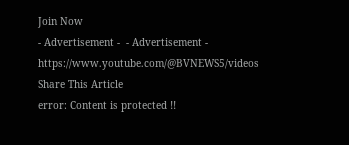Join Now
- Advertisement -  - Advertisement -  https://www.youtube.com/@BVNEWS5/videos
Share This Article
error: Content is protected !!